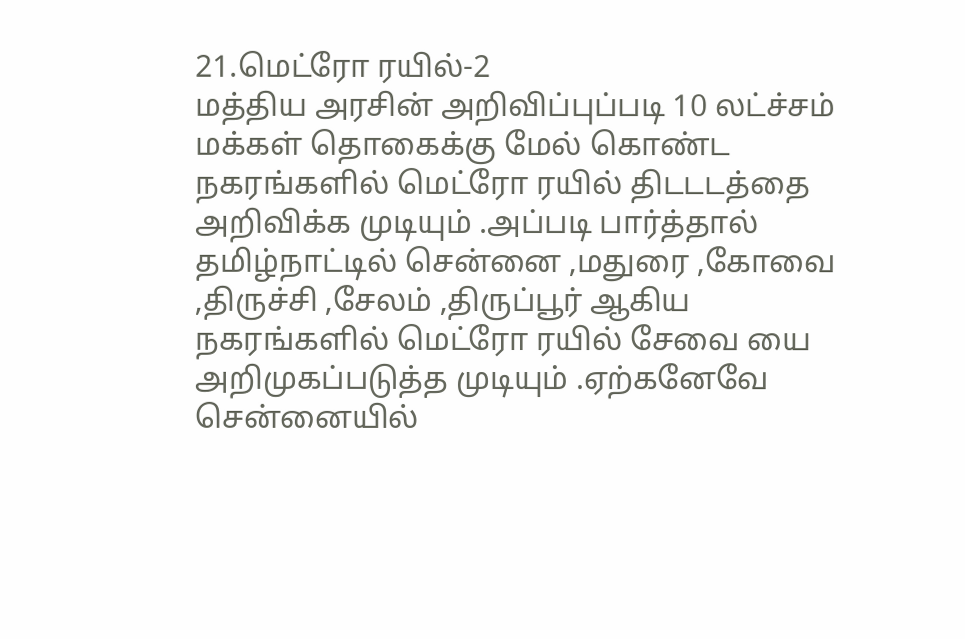21.மெட்ரோ ரயில்-2
மத்திய அரசின் அறிவிப்புப்படி 10 லட்ச்சம் மக்கள் தொகைக்கு மேல் கொண்ட நகரங்களில் மெட்ரோ ரயில் திடடடத்தை அறிவிக்க முடியும் .அப்படி பார்த்தால் தமிழ்நாட்டில் சென்னை ,மதுரை ,கோவை ,திருச்சி ,சேலம் ,திருப்பூர் ஆகிய நகரங்களில் மெட்ரோ ரயில் சேவை யை அறிமுகப்படுத்த முடியும் .ஏற்கனேவே சென்னையில்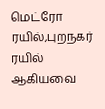மெட்ரோ ரயில்,புறநகர் ரயில் ஆகியவை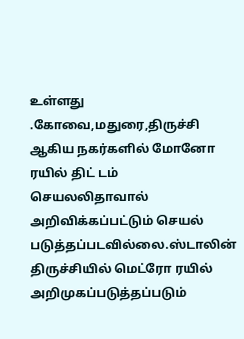உள்ளது .கோவை,மதுரை,திருச்சி ஆகிய நகர்களில் மோனோ ரயில் திட் டம் செயலலிதாவால் அறிவிக்கப்பட்டும் செயல் படுத்தப்படவில்லை.ஸ்டாலின் திருச்சியில் மெட்ரோ ரயில் அறிமுகப்படுத்தப்படும்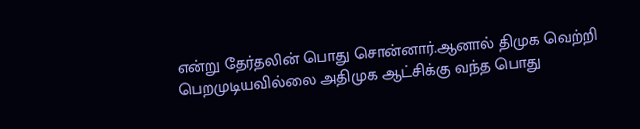என்று தேர்தலின் பொது சொன்னார்.ஆனால் திமுக வெற்றி பெறமுடியவில்லை அதிமுக ஆட்சிக்கு வந்த பொது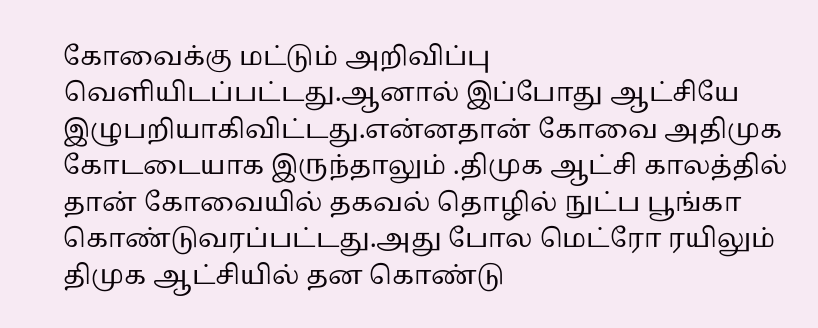கோவைக்கு மட்டும் அறிவிப்பு வெளியிடப்பட்டது.ஆனால் இப்போது ஆட்சியே இழுபறியாகிவிட்டது.என்னதான் கோவை அதிமுக கோடடையாக இருந்தாலும் .திமுக ஆட்சி காலத்தில் தான் கோவையில் தகவல் தொழில் நுட்ப பூங்கா கொண்டுவரப்பட்டது.அது போல மெட்ரோ ரயிலும் திமுக ஆட்சியில் தன கொண்டு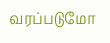வரப்படுமோ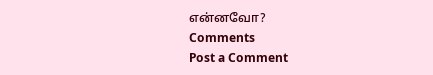என்னவோ?
Comments
Post a Comment